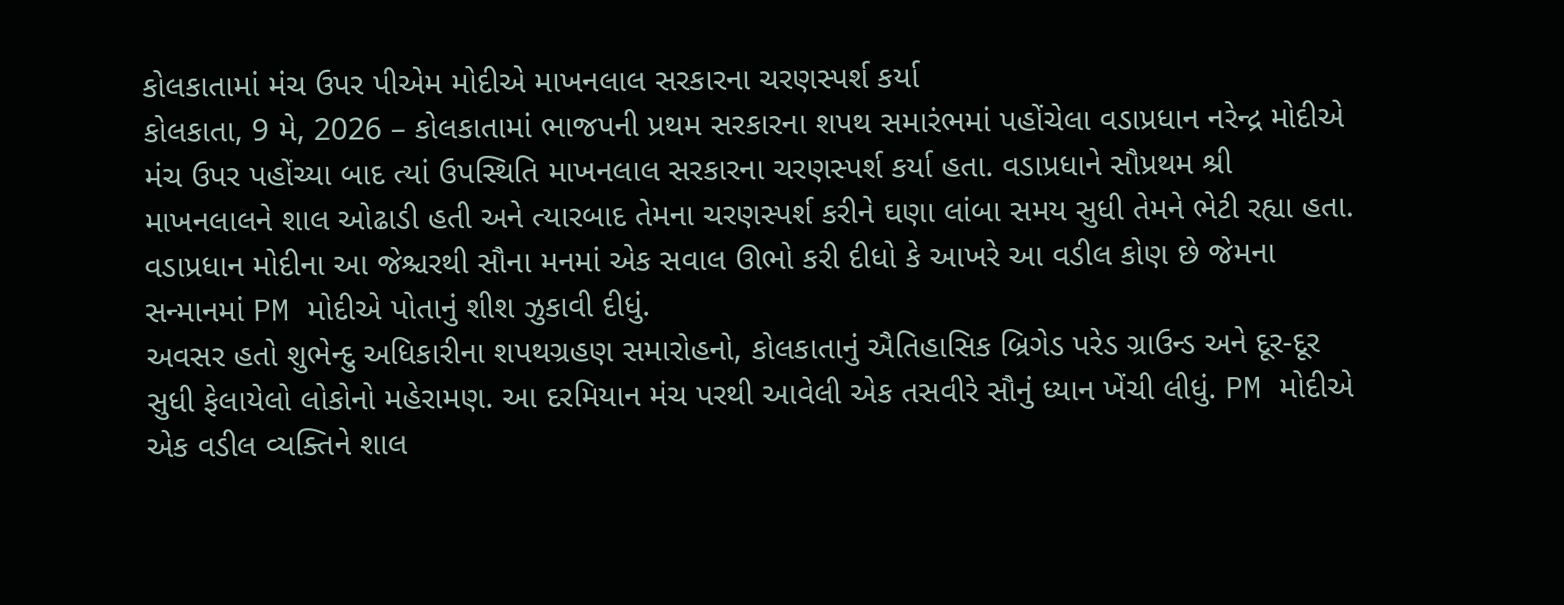કોલકાતામાં મંચ ઉપર પીએમ મોદીએ માખનલાલ સરકારના ચરણસ્પર્શ કર્યા
કોલકાતા, 9 મે, 2026 – કોલકાતામાં ભાજપની પ્રથમ સરકારના શપથ સમારંભમાં પહોંચેલા વડાપ્રધાન નરેન્દ્ર મોદીએ મંચ ઉપર પહોંચ્યા બાદ ત્યાં ઉપસ્થિતિ માખનલાલ સરકારના ચરણસ્પર્શ કર્યા હતા. વડાપ્રધાને સૌપ્રથમ શ્રી માખનલાલને શાલ ઓઢાડી હતી અને ત્યારબાદ તેમના ચરણસ્પર્શ કરીને ઘણા લાંબા સમય સુધી તેમને ભેટી રહ્યા હતા.
વડાપ્રધાન મોદીના આ જેશ્ચરથી સૌના મનમાં એક સવાલ ઊભો કરી દીધો કે આખરે આ વડીલ કોણ છે જેમના સન્માનમાં PM મોદીએ પોતાનું શીશ ઝુકાવી દીધું.
અવસર હતો શુભેન્દુ અધિકારીના શપથગ્રહણ સમારોહનો, કોલકાતાનું ઐતિહાસિક બ્રિગેડ પરેડ ગ્રાઉન્ડ અને દૂર-દૂર સુધી ફેલાયેલો લોકોનો મહેરામણ. આ દરમિયાન મંચ પરથી આવેલી એક તસવીરે સૌનું ધ્યાન ખેંચી લીધું. PM મોદીએ એક વડીલ વ્યક્તિને શાલ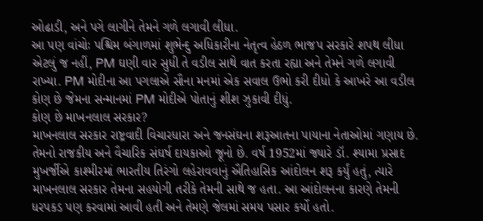ઓઢાડી, અને પગે લાગીને તેમને ગળે લગાવી લીધા.
આ પણ વાંચોઃ પશ્ચિમ બંગાળમાં શુભેન્દુ અધિકારીના નેતૃત્વ હેઠળ ભાજપ સરકારે શપથ લીધા
એટલું જ નહીં, PM ઘણી વાર સુધી તે વડીલ સાથે વાત કરતા રહ્યા અને તેમને ગળે લગાવી રાખ્યા. PM મોદીના આ પગલાએ સૌના મનમાં એક સવાલ ઉભો કરી દીધો કે આખરે આ વડીલ કોણ છે જેમના સન્માનમાં PM મોદીએ પોતાનું શીશ ઝુકાવી દીધું.
કોણ છે માખનલાલ સરકાર?
માખનલાલ સરકાર રાષ્ટ્રવાદી વિચારધારા અને જનસંઘના શરૂઆતના પાયાના નેતાઓમાં ગણાય છે. તેમનો રાજકીય અને વૈચારિક સંઘર્ષ દાયકાઓ જૂનો છે. વર્ષ 1952માં જ્યારે ડૉ. શ્યામા પ્રસાદ મુખર્જીએ કાશ્મીરમાં ભારતીય તિરંગો લહેરાવવાનું ઐતિહાસિક આંદોલન શરૂ કર્યું હતું, ત્યારે માખનલાલ સરકાર તેમના સહયોગી તરીકે તેમની સાથે જ હતા. આ આંદોલનના કારણે તેમની ધરપકડ પણ કરવામાં આવી હતી અને તેમણે જેલમાં સમય પસાર કર્યો હતો.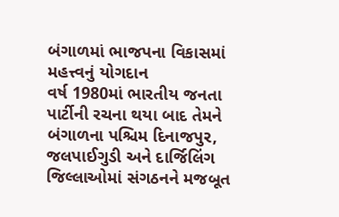બંગાળમાં ભાજપના વિકાસમાં મહત્ત્વનું યોગદાન
વર્ષ 1980માં ભારતીય જનતા પાર્ટીની રચના થયા બાદ તેમને બંગાળના પશ્ચિમ દિનાજપુર, જલપાઈગુડી અને દાર્જિલિંગ જિલ્લાઓમાં સંગઠનને મજબૂત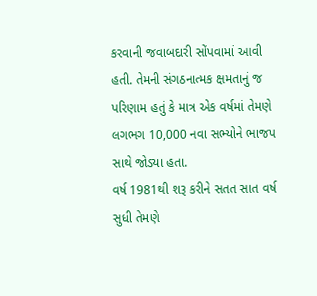કરવાની જવાબદારી સોંપવામાં આવી હતી. તેમની સંગઠનાત્મક ક્ષમતાનું જ પરિણામ હતું કે માત્ર એક વર્ષમાં તેમણે લગભગ 10,000 નવા સભ્યોને ભાજપ સાથે જોડ્યા હતા.
વર્ષ 1981થી શરૂ કરીને સતત સાત વર્ષ સુધી તેમણે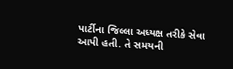પાર્ટીના જિલ્લા અધ્યક્ષ તરીકે સેવા આપી હતી. તે સમયની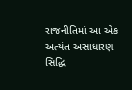રાજનીતિમાં આ એક અત્યંત અસાધારણ સિદ્ધિ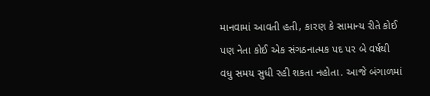માનવામાં આવતી હતી, કારણ કે સામાન્ય રીતે કોઈ પણ નેતા કોઈ એક સંગઠનાત્મક પદ પર બે વર્ષથી વધુ સમય સુધી રહી શકતા નહોતા. આજે બંગાળમાં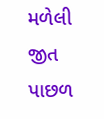મળેલી જીત પાછળ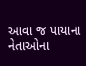આવા જ પાયાના નેતાઓના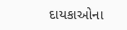દાયકાઓના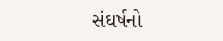સંઘર્ષનો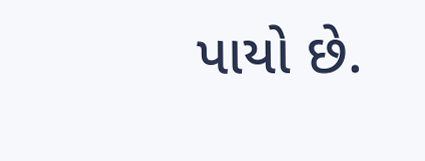પાયો છે.